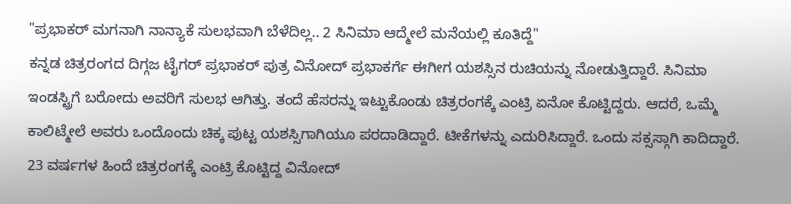"ಪ್ರಭಾಕರ್ ಮಗನಾಗಿ ನಾನ್ಯಾಕೆ ಸುಲಭವಾಗಿ ಬೆಳೆದಿಲ್ಲ.. 2 ಸಿನಿಮಾ ಆದ್ಮೇಲೆ ಮನೆಯಲ್ಲಿ ಕೂತಿದ್ದೆ"
ಕನ್ನಡ ಚಿತ್ರರಂಗದ ದಿಗ್ಗಜ ಟೈಗರ್ ಪ್ರಭಾಕರ್ ಪುತ್ರ ವಿನೋದ್ ಪ್ರಭಾಕರ್ಗೆ ಈಗೀಗ ಯಶಸ್ಸಿನ ರುಚಿಯನ್ನು ನೋಡುತ್ತಿದ್ದಾರೆ. ಸಿನಿಮಾ ಇಂಡಸ್ಟ್ರಿಗೆ ಬರೋದು ಅವರಿಗೆ ಸುಲಭ ಆಗಿತ್ತು. ತಂದೆ ಹೆಸರನ್ನು ಇಟ್ಟುಕೊಂಡು ಚಿತ್ರರಂಗಕ್ಕೆ ಎಂಟ್ರಿ ಏನೋ ಕೊಟ್ಟಿದ್ದರು. ಆದರೆ, ಒಮ್ಮೆ ಕಾಲಿಟ್ಮೇಲೆ ಅವರು ಒಂದೊಂದು ಚಿಕ್ಕ ಪುಟ್ಟ ಯಶಸ್ಸಿಗಾಗಿಯೂ ಪರದಾಡಿದ್ದಾರೆ. ಟೀಕೆಗಳನ್ನು ಎದುರಿಸಿದ್ದಾರೆ. ಒಂದು ಸಕ್ಸಸ್ಗಾಗಿ ಕಾದಿದ್ದಾರೆ.
23 ವರ್ಷಗಳ ಹಿಂದೆ ಚಿತ್ರರಂಗಕ್ಕೆ ಎಂಟ್ರಿ ಕೊಟ್ಟಿದ್ದ ವಿನೋದ್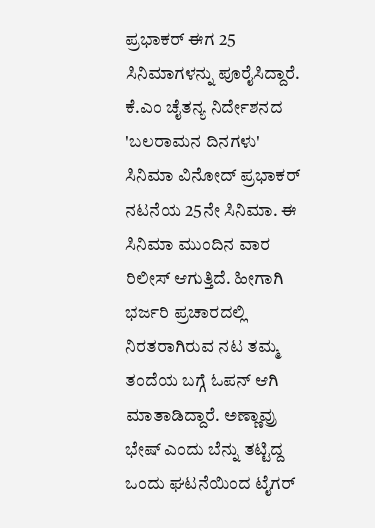ಪ್ರಭಾಕರ್ ಈಗ 25 ಸಿನಿಮಾಗಳನ್ನು ಪೂರೈಸಿದ್ದಾರೆ. ಕೆ.ಎಂ ಚೈತನ್ಯ ನಿರ್ದೇಶನದ 'ಬಲರಾಮನ ದಿನಗಳು' ಸಿನಿಮಾ ವಿನೋದ್ ಪ್ರಭಾಕರ್ ನಟನೆಯ 25ನೇ ಸಿನಿಮಾ. ಈ ಸಿನಿಮಾ ಮುಂದಿನ ವಾರ ರಿಲೀಸ್ ಆಗುತ್ತಿದೆ. ಹೀಗಾಗಿ ಭರ್ಜರಿ ಪ್ರಚಾರದಲ್ಲಿ ನಿರತರಾಗಿರುವ ನಟ ತಮ್ಮ ತಂದೆಯ ಬಗ್ಗೆ ಓಪನ್ ಆಗಿ ಮಾತಾಡಿದ್ದಾರೆ. ಅಣ್ಣಾವ್ರು ಭೇಷ್ ಎಂದು ಬೆನ್ನು ತಟ್ಟಿದ್ದ ಒಂದು ಘಟನೆಯಿಂದ ಟೈಗರ್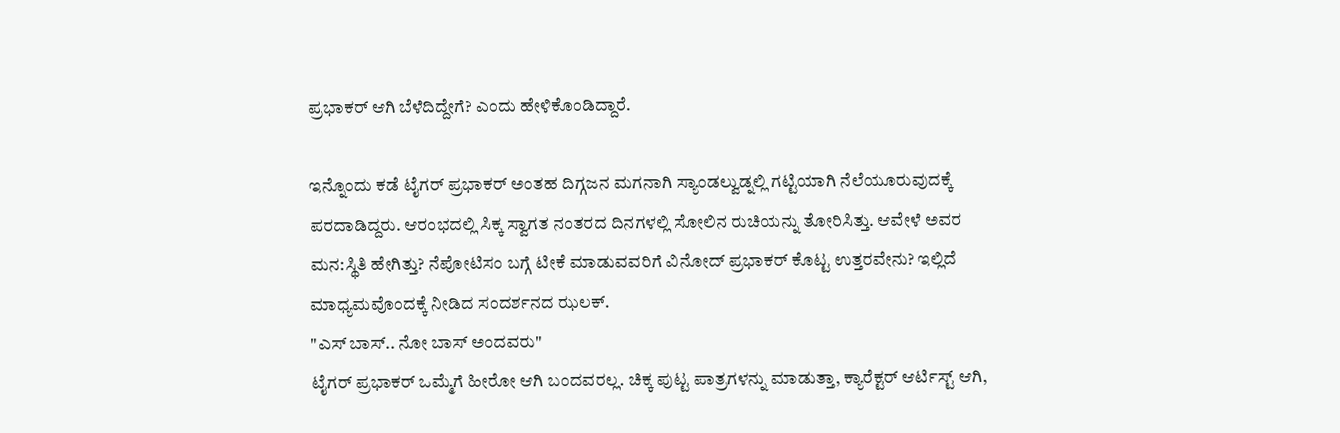ಪ್ರಭಾಕರ್ ಆಗಿ ಬೆಳೆದಿದ್ದೇಗೆ? ಎಂದು ಹೇಳಿಕೊಂಡಿದ್ದಾರೆ.

ಇನ್ನೊಂದು ಕಡೆ ಟೈಗರ್ ಪ್ರಭಾಕರ್ ಅಂತಹ ದಿಗ್ಗಜನ ಮಗನಾಗಿ ಸ್ಯಾಂಡಲ್ವುಡ್ನಲ್ಲಿ ಗಟ್ಟಿಯಾಗಿ ನೆಲೆಯೂರುವುದಕ್ಕೆ ಪರದಾಡಿದ್ದರು. ಆರಂಭದಲ್ಲಿ ಸಿಕ್ಕ ಸ್ವಾಗತ ನಂತರದ ದಿನಗಳಲ್ಲಿ ಸೋಲಿನ ರುಚಿಯನ್ನು ತೋರಿಸಿತ್ತು. ಆವೇಳೆ ಅವರ ಮನ:ಸ್ಥಿತಿ ಹೇಗಿತ್ತು? ನೆಪೋಟಿಸಂ ಬಗ್ಗೆ ಟೀಕೆ ಮಾಡುವವರಿಗೆ ವಿನೋದ್ ಪ್ರಭಾಕರ್ ಕೊಟ್ಟ ಉತ್ತರವೇನು? ಇಲ್ಲಿದೆ ಮಾಧ್ಯಮವೊಂದಕ್ಕೆ ನೀಡಿದ ಸಂದರ್ಶನದ ಝಲಕ್.
"ಎಸ್ ಬಾಸ್.. ನೋ ಬಾಸ್ ಅಂದವರು"
ಟೈಗರ್ ಪ್ರಭಾಕರ್ ಒಮ್ಮೆಗೆ ಹೀರೋ ಆಗಿ ಬಂದವರಲ್ಲ. ಚಿಕ್ಕ ಪುಟ್ಟ ಪಾತ್ರಗಳನ್ನು ಮಾಡುತ್ತಾ, ಕ್ಯಾರೆಕ್ಟರ್ ಆರ್ಟಿಸ್ಟ್ ಆಗಿ,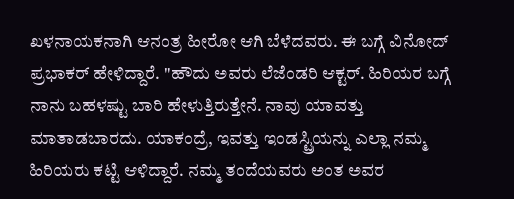ಖಳನಾಯಕನಾಗಿ ಆನಂತ್ರ ಹೀರೋ ಆಗಿ ಬೆಳೆದವರು. ಈ ಬಗ್ಗೆ ವಿನೋದ್ ಪ್ರಭಾಕರ್ ಹೇಳಿದ್ದಾರೆ. "ಹೌದು ಅವರು ಲೆಜೆಂಡರಿ ಆಕ್ಟರ್. ಹಿರಿಯರ ಬಗ್ಗೆ ನಾನು ಬಹಳಷ್ಟು ಬಾರಿ ಹೇಳುತ್ತಿರುತ್ತೇನೆ. ನಾವು ಯಾವತ್ತು ಮಾತಾಡಬಾರದು. ಯಾಕಂದ್ರೆ, ಇವತ್ತು ಇಂಡಸ್ಟ್ರಿಯನ್ನು ಎಲ್ಲಾ ನಮ್ಮ ಹಿರಿಯರು ಕಟ್ಟಿ ಆಳಿದ್ದಾರೆ. ನಮ್ಮ ತಂದೆಯವರು ಅಂತ ಅವರ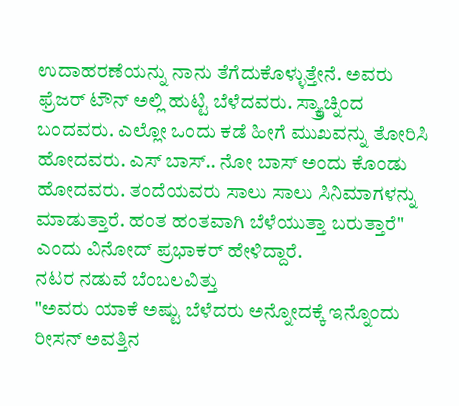ಉದಾಹರಣೆಯನ್ನು ನಾನು ತೆಗೆದುಕೊಳ್ಳುತ್ತೇನೆ. ಅವರು ಫ್ರೆಜರ್ ಟೌನ್ ಅಲ್ಲಿ ಹುಟ್ಟಿ ಬೆಳೆದವರು. ಸ್ಕ್ರ್ಯಾಚ್ನಿಂದ ಬಂದವರು. ಎಲ್ಲೋ ಒಂದು ಕಡೆ ಹೀಗೆ ಮುಖವನ್ನು ತೋರಿಸಿ ಹೋದವರು. ಎಸ್ ಬಾಸ್.. ನೋ ಬಾಸ್ ಅಂದು ಕೊಂಡು ಹೋದವರು. ತಂದೆಯವರು ಸಾಲು ಸಾಲು ಸಿನಿಮಾಗಳನ್ನು ಮಾಡುತ್ತಾರೆ. ಹಂತ ಹಂತವಾಗಿ ಬೆಳೆಯುತ್ತಾ ಬರುತ್ತಾರೆ" ಎಂದು ವಿನೋದ್ ಪ್ರಭಾಕರ್ ಹೇಳಿದ್ದಾರೆ.
ನಟರ ನಡುವೆ ಬೆಂಬಲವಿತ್ತು
"ಅವರು ಯಾಕೆ ಅಷ್ಟು ಬೆಳೆದರು ಅನ್ನೋದಕ್ಕೆ ಇನ್ನೊಂದು ರೀಸನ್ ಅವತ್ತಿನ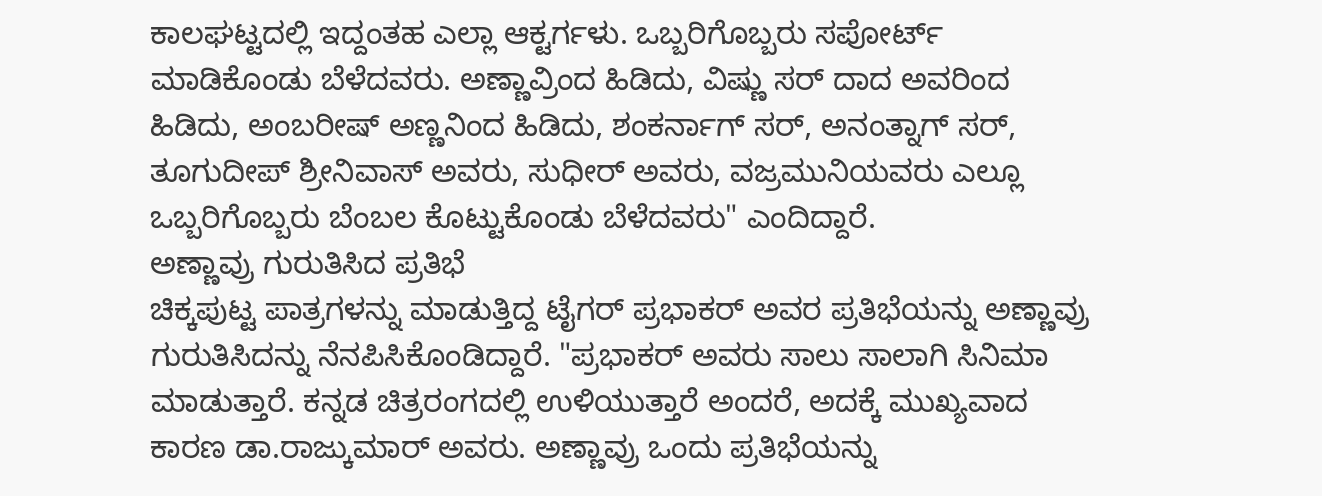ಕಾಲಘಟ್ಟದಲ್ಲಿ ಇದ್ದಂತಹ ಎಲ್ಲಾ ಆಕ್ಟರ್ಗಳು. ಒಬ್ಬರಿಗೊಬ್ಬರು ಸಪೋರ್ಟ್ ಮಾಡಿಕೊಂಡು ಬೆಳೆದವರು. ಅಣ್ಣಾವ್ರಿಂದ ಹಿಡಿದು, ವಿಷ್ಣು ಸರ್ ದಾದ ಅವರಿಂದ ಹಿಡಿದು, ಅಂಬರೀಷ್ ಅಣ್ಣನಿಂದ ಹಿಡಿದು, ಶಂಕರ್ನಾಗ್ ಸರ್, ಅನಂತ್ನಾಗ್ ಸರ್, ತೂಗುದೀಪ್ ಶ್ರೀನಿವಾಸ್ ಅವರು, ಸುಧೀರ್ ಅವರು, ವಜ್ರಮುನಿಯವರು ಎಲ್ಲೂ ಒಬ್ಬರಿಗೊಬ್ಬರು ಬೆಂಬಲ ಕೊಟ್ಟುಕೊಂಡು ಬೆಳೆದವರು" ಎಂದಿದ್ದಾರೆ.
ಅಣ್ಣಾವ್ರು ಗುರುತಿಸಿದ ಪ್ರತಿಭೆ
ಚಿಕ್ಕಪುಟ್ಟ ಪಾತ್ರಗಳನ್ನು ಮಾಡುತ್ತಿದ್ದ ಟೈಗರ್ ಪ್ರಭಾಕರ್ ಅವರ ಪ್ರತಿಭೆಯನ್ನು ಅಣ್ಣಾವ್ರು ಗುರುತಿಸಿದನ್ನು ನೆನಪಿಸಿಕೊಂಡಿದ್ದಾರೆ. "ಪ್ರಭಾಕರ್ ಅವರು ಸಾಲು ಸಾಲಾಗಿ ಸಿನಿಮಾ ಮಾಡುತ್ತಾರೆ. ಕನ್ನಡ ಚಿತ್ರರಂಗದಲ್ಲಿ ಉಳಿಯುತ್ತಾರೆ ಅಂದರೆ, ಅದಕ್ಕೆ ಮುಖ್ಯವಾದ ಕಾರಣ ಡಾ.ರಾಜ್ಕುಮಾರ್ ಅವರು. ಅಣ್ಣಾವ್ರು ಒಂದು ಪ್ರತಿಭೆಯನ್ನು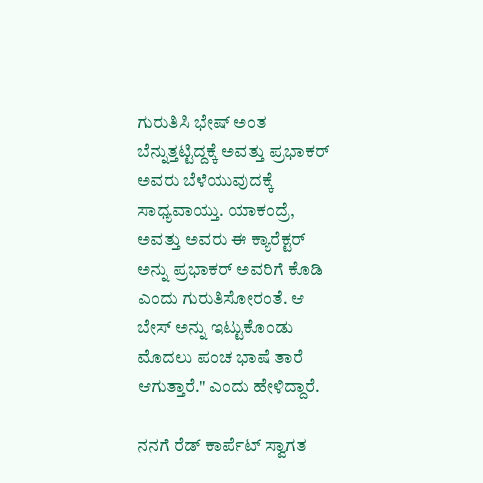ಗುರುತಿಸಿ ಭೇಷ್ ಅಂತ ಬೆನ್ನುತ್ತಟ್ಟಿದ್ದಕ್ಕೆ ಅವತ್ತು ಪ್ರಭಾಕರ್ ಅವರು ಬೆಳೆಯುವುದಕ್ಕೆ ಸಾಧ್ಯವಾಯ್ತು. ಯಾಕಂದ್ರೆ, ಅವತ್ತು ಅವರು ಈ ಕ್ಯಾರೆಕ್ಟರ್ ಅನ್ನು ಪ್ರಭಾಕರ್ ಅವರಿಗೆ ಕೊಡಿ ಎಂದು ಗುರುತಿಸೋರಂತೆ. ಆ ಬೇಸ್ ಅನ್ನು ಇಟ್ಟುಕೊಂಡು ಮೊದಲು ಪಂಚ ಭಾಷೆ ತಾರೆ ಆಗುತ್ತಾರೆ." ಎಂದು ಹೇಳಿದ್ದಾರೆ.

ನನಗೆ ರೆಡ್ ಕಾರ್ಪೆಟ್ ಸ್ವಾಗತ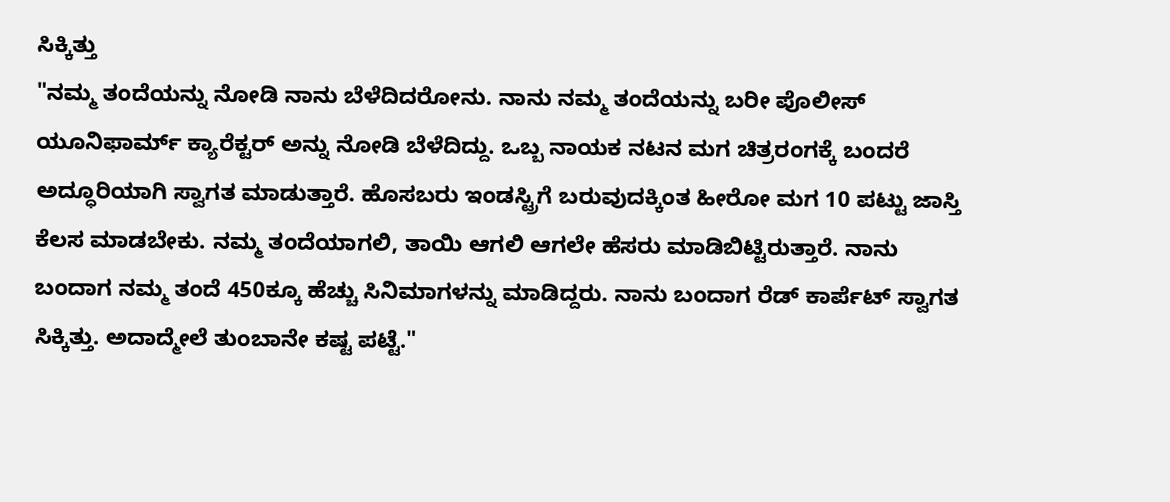ಸಿಕ್ಕಿತ್ತು
"ನಮ್ಮ ತಂದೆಯನ್ನು ನೋಡಿ ನಾನು ಬೆಳೆದಿದರೋನು. ನಾನು ನಮ್ಮ ತಂದೆಯನ್ನು ಬರೀ ಪೊಲೀಸ್ ಯೂನಿಫಾರ್ಮ್ ಕ್ಯಾರೆಕ್ಟರ್ ಅನ್ನು ನೋಡಿ ಬೆಳೆದಿದ್ದು. ಒಬ್ಬ ನಾಯಕ ನಟನ ಮಗ ಚಿತ್ರರಂಗಕ್ಕೆ ಬಂದರೆ ಅದ್ಧೂರಿಯಾಗಿ ಸ್ವಾಗತ ಮಾಡುತ್ತಾರೆ. ಹೊಸಬರು ಇಂಡಸ್ಟ್ರಿಗೆ ಬರುವುದಕ್ಕಿಂತ ಹೀರೋ ಮಗ 10 ಪಟ್ಟು ಜಾಸ್ತಿ ಕೆಲಸ ಮಾಡಬೇಕು. ನಮ್ಮ ತಂದೆಯಾಗಲಿ, ತಾಯಿ ಆಗಲಿ ಆಗಲೇ ಹೆಸರು ಮಾಡಿಬಿಟ್ಟಿರುತ್ತಾರೆ. ನಾನು ಬಂದಾಗ ನಮ್ಮ ತಂದೆ 450ಕ್ಕೂ ಹೆಚ್ಚು ಸಿನಿಮಾಗಳನ್ನು ಮಾಡಿದ್ದರು. ನಾನು ಬಂದಾಗ ರೆಡ್ ಕಾರ್ಪೆಟ್ ಸ್ವಾಗತ ಸಿಕ್ಕಿತ್ತು. ಅದಾದ್ಮೇಲೆ ತುಂಬಾನೇ ಕಷ್ಟ ಪಟ್ಟೆ."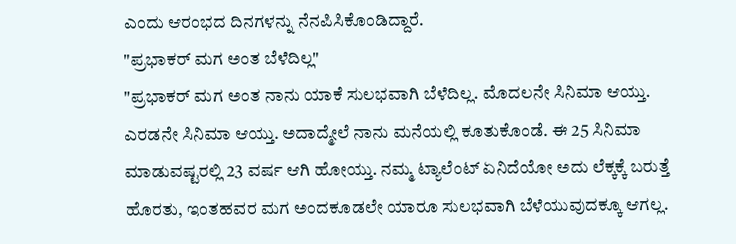ಎಂದು ಆರಂಭದ ದಿನಗಳನ್ನು ನೆನಪಿಸಿಕೊಂಡಿದ್ದಾರೆ.
"ಪ್ರಭಾಕರ್ ಮಗ ಅಂತ ಬೆಳೆದಿಲ್ಲ"
"ಪ್ರಭಾಕರ್ ಮಗ ಅಂತ ನಾನು ಯಾಕೆ ಸುಲಭವಾಗಿ ಬೆಳೆದಿಲ್ಲ. ಮೊದಲನೇ ಸಿನಿಮಾ ಆಯ್ತು. ಎರಡನೇ ಸಿನಿಮಾ ಆಯ್ತು. ಅದಾದ್ಮೇಲೆ ನಾನು ಮನೆಯಲ್ಲಿ ಕೂತುಕೊಂಡೆ. ಈ 25 ಸಿನಿಮಾ ಮಾಡುವಷ್ಟರಲ್ಲಿ 23 ವರ್ಷ ಆಗಿ ಹೋಯ್ತು. ನಮ್ಮ ಟ್ಯಾಲೆಂಟ್ ಏನಿದೆಯೋ ಅದು ಲೆಕ್ಕಕ್ಕೆ ಬರುತ್ತೆ ಹೊರತು, ಇಂತಹವರ ಮಗ ಅಂದಕೂಡಲೇ ಯಾರೂ ಸುಲಭವಾಗಿ ಬೆಳೆಯುವುದಕ್ಕೂ ಆಗಲ್ಲ.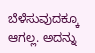ಬೆಳೆಸುವುದಕ್ಕೂ ಆಗಲ್ಲ. ಅದನ್ನು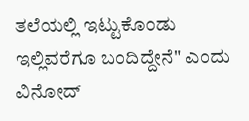ತಲೆಯಲ್ಲಿ ಇಟ್ಟುಕೊಂಡು ಇಲ್ಲಿವರೆಗೂ ಬಂದಿದ್ದೇನೆ" ಎಂದು ವಿನೋದ್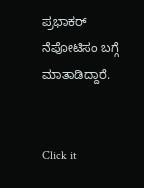ಪ್ರಭಾಕರ್ ನೆಪೋಟಿಸಂ ಬಗ್ಗೆ ಮಾತಾಡಿದ್ದಾರೆ.


Click it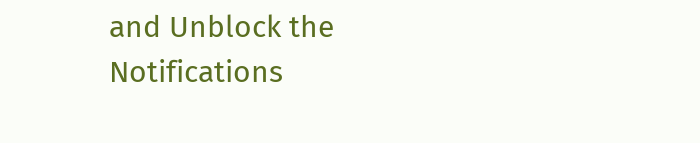and Unblock the Notifications